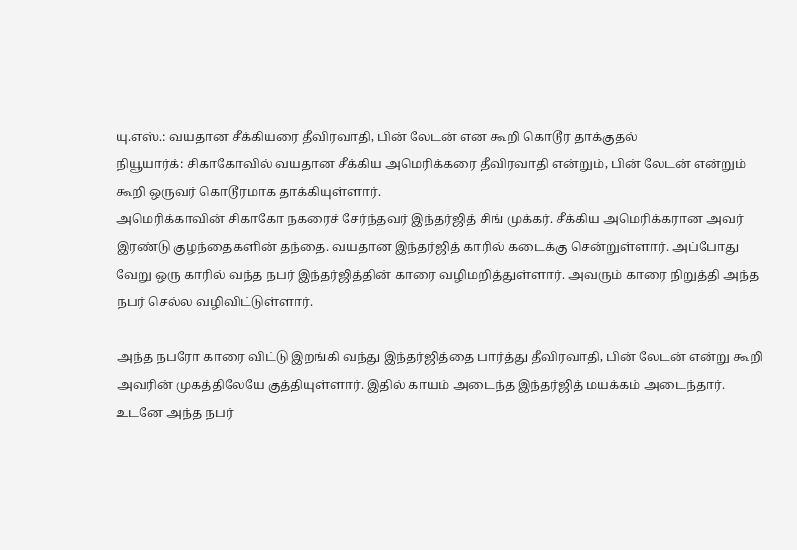யு.எஸ்.: வயதான சீக்கியரை தீவிரவாதி, பின் லேடன் என கூறி கொடூர தாக்குதல்
நியூயார்க்: சிகாகோவில் வயதான சீக்கிய அமெரிக்கரை தீவிரவாதி என்றும், பின் லேடன் என்றும் கூறி ஒருவர் கொடூரமாக தாக்கியுள்ளார்.
அமெரிக்காவின் சிகாகோ நகரைச் சேர்ந்தவர் இந்தர்ஜித் சிங் முக்கர். சீக்கிய அமெரிக்கரான அவர் இரண்டு குழந்தைகளின் தந்தை. வயதான இந்தர்ஜித் காரில் கடைக்கு சென்றுள்ளார். அப்போது வேறு ஒரு காரில் வந்த நபர் இந்தர்ஜித்தின் காரை வழிமறித்துள்ளார். அவரும் காரை நிறுத்தி அந்த நபர் செல்ல வழிவிட்டுள்ளார்.

அந்த நபரோ காரை விட்டு இறங்கி வந்து இந்தர்ஜித்தை பார்த்து தீவிரவாதி, பின் லேடன் என்று கூறி அவரின் முகத்திலேயே குத்தியுள்ளார். இதில் காயம் அடைந்த இந்தர்ஜித் மயக்கம் அடைந்தார். உடனே அந்த நபர்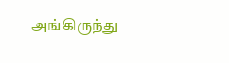அங்கிருந்து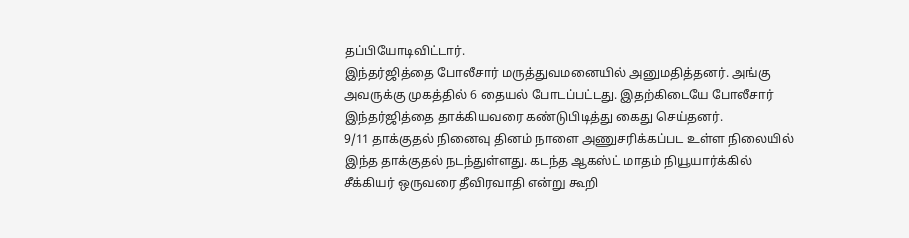தப்பியோடிவிட்டார்.
இந்தர்ஜித்தை போலீசார் மருத்துவமனையில் அனுமதித்தனர். அங்கு அவருக்கு முகத்தில் 6 தையல் போடப்பட்டது. இதற்கிடையே போலீசார் இந்தர்ஜித்தை தாக்கியவரை கண்டுபிடித்து கைது செய்தனர்.
9/11 தாக்குதல் நினைவு தினம் நாளை அணுசரிக்கப்பட உள்ள நிலையில் இந்த தாக்குதல் நடந்துள்ளது. கடந்த ஆகஸ்ட் மாதம் நியூயார்க்கில் சீக்கியர் ஒருவரை தீவிரவாதி என்று கூறி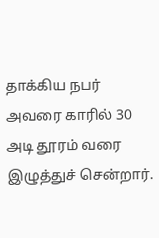தாக்கிய நபர் அவரை காரில் 30 அடி தூரம் வரை இழுத்துச் சென்றார்.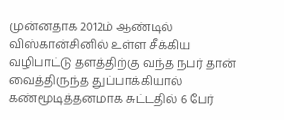முன்னதாக 2012ம் ஆண்டில் விஸ்கான்சினில் உள்ள சீக்கிய வழிபாட்டு தளத்திற்கு வந்த நபர் தான் வைத்திருந்த துப்பாக்கியால் கண்மூடித்தனமாக சுட்டதில் 6 பேர்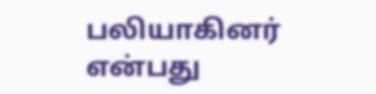பலியாகினர் என்பது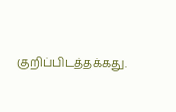குறிப்பிடத்தக்கது.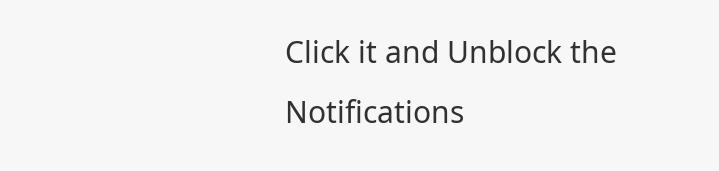Click it and Unblock the Notifications